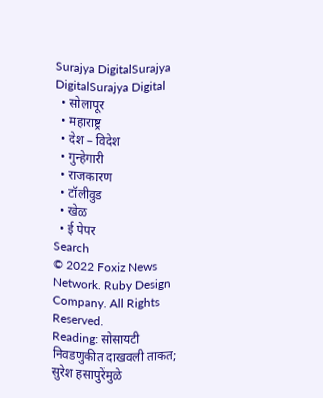Surajya DigitalSurajya DigitalSurajya Digital
  • सोलापूर
  • महाराष्ट्र
  • देश – विदेश
  • गुन्हेगारी
  • राजकारण
  • टॉलीवुड
  • खेळ
  • ई पेपर
Search
© 2022 Foxiz News Network. Ruby Design Company. All Rights Reserved.
Reading: सोसायटी निवडणुकीत दाखवली ताकत; सुरेश हसापुरेंमुळे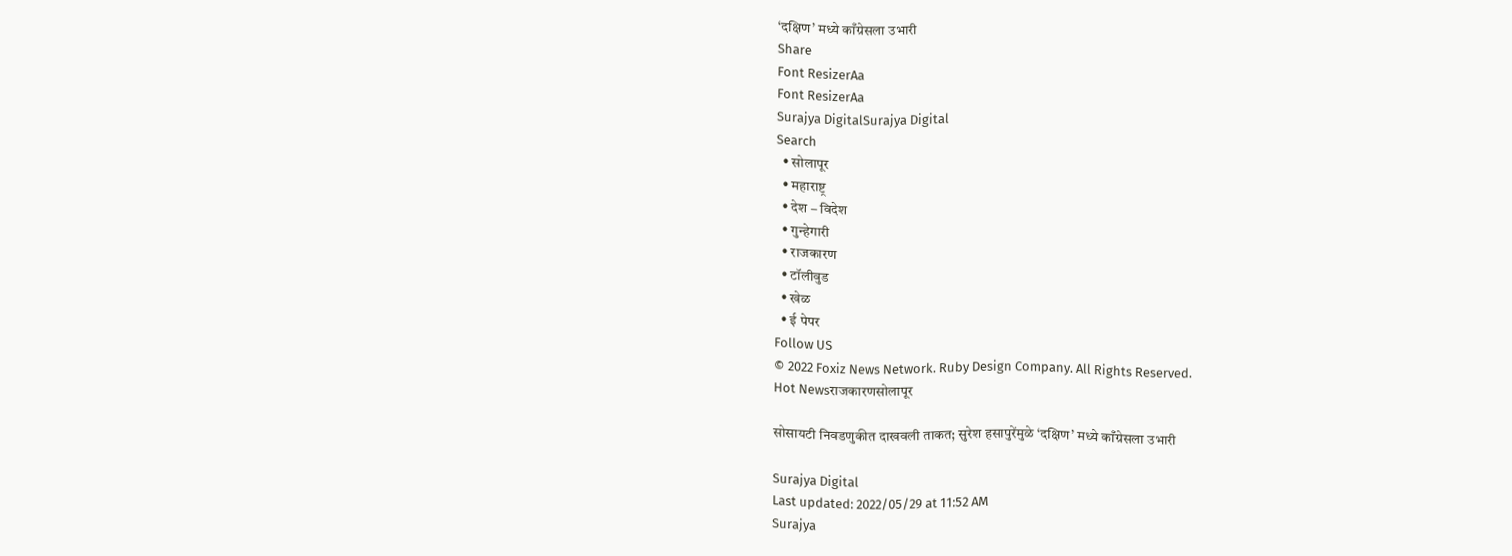‘दक्षिण’ मध्ये काँग्रेसला उभारी
Share
Font ResizerAa
Font ResizerAa
Surajya DigitalSurajya Digital
Search
  • सोलापूर
  • महाराष्ट्र
  • देश – विदेश
  • गुन्हेगारी
  • राजकारण
  • टॉलीवुड
  • खेळ
  • ई पेपर
Follow US
© 2022 Foxiz News Network. Ruby Design Company. All Rights Reserved.
Hot Newsराजकारणसोलापूर

सोसायटी निवडणुकीत दाखवली ताकत; सुरेश हसापुरेंमुळे ‘दक्षिण’ मध्ये काँग्रेसला उभारी

Surajya Digital
Last updated: 2022/05/29 at 11:52 AM
Surajya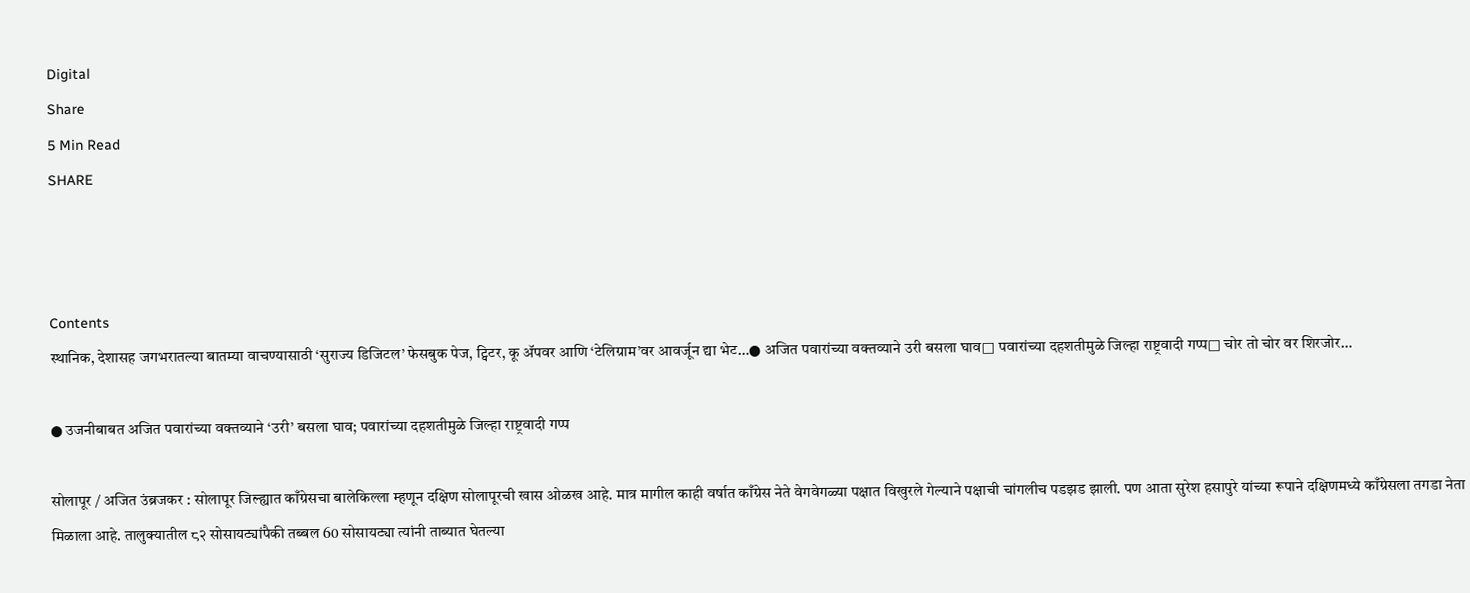Digital
Share
5 Min Read
SHARE



Contents
स्थानिक, देशासह जगभरातल्या बातम्या वाचण्यासाठी ‘सुराज्य डिजिटल’ फेसबुक पेज, ट्विटर, कू ॲपवर आणि ‘टेलिग्राम’वर आवर्जून द्या भेट…● अजित पवारांच्या वक्तव्याने उरी बसला घाव□ पवारांच्या दहशतीमुळे जिल्हा राष्ट्रवादी गप्प□ चोर तो चोर वर शिरजोर…

● उजनीबाबत अजित पवारांच्या वक्तव्याने ‘उरी’ बसला घाव; पवारांच्या दहशतीमुळे जिल्हा राष्ट्रवादी गप्प

सोलापूर / अजित उंब्रजकर : सोलापूर जिल्ह्यात काँग्रेसचा बालेकिल्ला म्हणून दक्षिण सोलापूरची खास ओळख आहे. मात्र मागील काही वर्षात काँग्रेस नेते वेगवेगळ्या पक्षात विखुरले गेल्याने पक्षाची चांगलीच पडझड झाली. पण आता सुरेश हसापुरे यांच्या रूपाने दक्षिणमध्ये काँग्रेसला तगडा नेता मिळाला आहे. तालुक्यातील ८२ सोसायट्यांपैकी तब्बल 60 सोसायट्या त्यांनी ताब्यात घेतल्या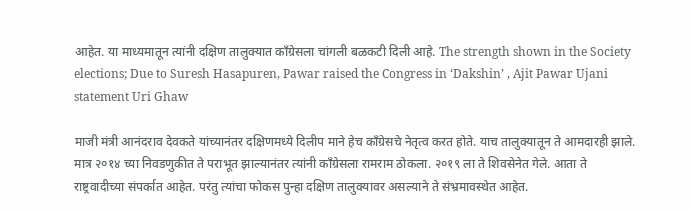आहेत. या माध्यमातून त्यांनी दक्षिण तालुक्यात काँग्रेसला चांगली बळकटी दिली आहे. The strength shown in the Society elections; Due to Suresh Hasapuren, Pawar raised the Congress in ‘Dakshin’ , Ajit Pawar Ujani statement Uri Ghaw

माजी मंत्री आनंदराव देवकते यांच्यानंतर दक्षिणमध्ये दिलीप माने हेच काँग्रेसचे नेतृत्व करत होते. याच तालुक्यातून ते आमदारही झाले. मात्र २०१४ च्या निवडणुकीत ते पराभूत झाल्यानंतर त्यांनी काँग्रेसला रामराम ठोकला. २०१९ ला ते शिवसेनेत गेले. आता ते राष्ट्रवादीच्या संपर्कात आहेत. परंतु त्यांचा फोकस पुन्हा दक्षिण तालुक्यावर असल्याने ते संभ्रमावस्थेत आहेत.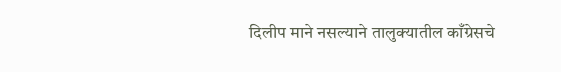दिलीप माने नसल्याने तालुक्यातील काँग्रेसचे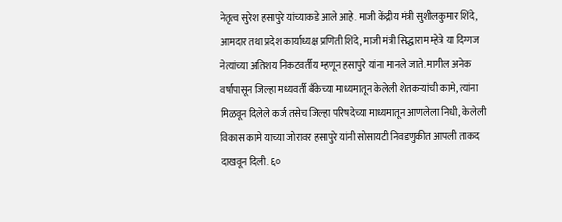नेतृत्व सुरेश हसापुरे यांच्याकडे आले आहे. माजी केंद्रीय मंत्री सुशीलकुमार शिंदे, आमदार तथा प्रदेश कार्याध्यक्ष प्रणिती शिंदे, माजी मंत्री सिद्धाराम म्हेत्रे या दिग्गज नेत्यांच्या अतिशय निकटवर्तीय म्हणून हसापुरे यांना मानले जाते. मागील अनेक वर्षापासून जिल्हा मध्यवर्ती बँकेच्या माध्यमातून केलेली शेतकऱ्यांची कामे, त्यांना मिळवून दिलेले कर्ज तसेच जिल्हा परिषदेच्या माध्यमातून आणलेला निधी, केलेली विकास कामे याच्या जोरावर हसापुरे यांनी सोसायटी निवडणुकीत आपली ताकद दाखवून दिली. ६०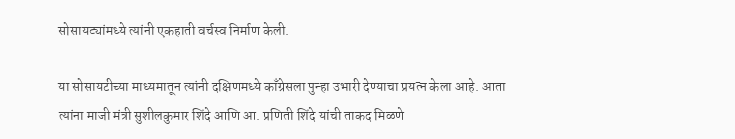सोसायट्यांमध्ये त्यांनी एकहाती वर्चस्व निर्माण केली.

या सोसायटीच्या माध्यमातून त्यांनी दक्षिणमध्ये काँग्रेसला पुन्हा उभारी देण्याचा प्रयत्न केला आहे. आता त्यांना माजी मंत्री सुशीलकुमार शिंदे आणि आ. प्रणिती शिंदे यांची ताकद मिळणे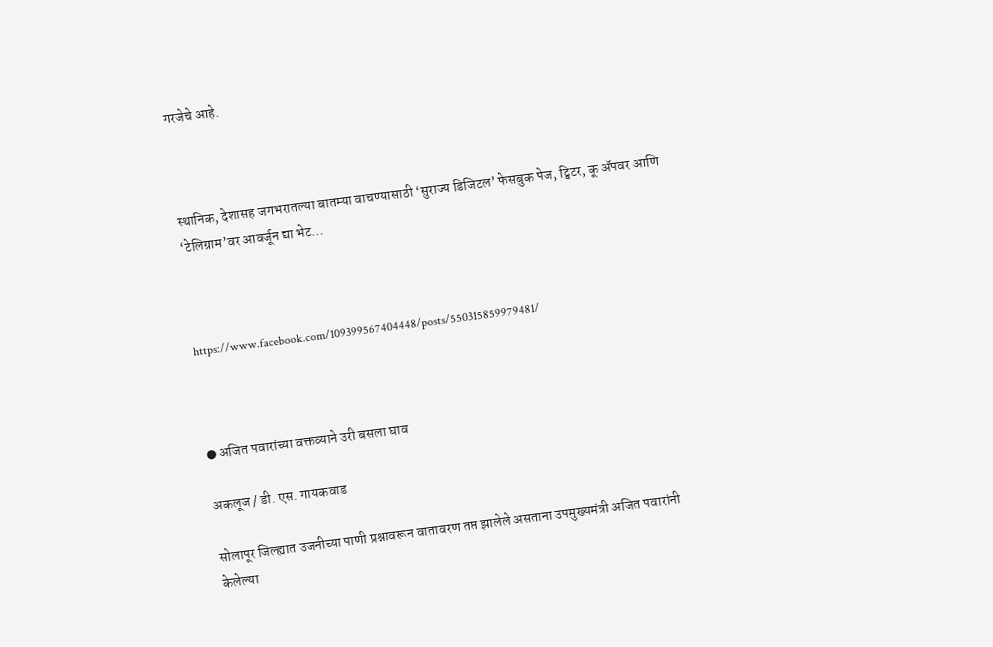गरजेचे आहे.



स्थानिक, देशासह जगभरातल्या बातम्या वाचण्यासाठी ‘सुराज्य डिजिटल’ फेसबुक पेज, ट्विटर, कू ॲपवर आणि ‘टेलिग्राम’वर आवर्जून द्या भेट…



https://www.facebook.com/109399567404448/posts/550315859979481/



● अजित पवारांच्या वक्तव्याने उरी बसला घाव

अकलूज / डी. एस. गायकवाड

सोलापूर जिल्ह्यात उजनीच्या पाणी प्रश्नावरून वातावरण तप्त झालेले असताना उपमुख्यमंत्री अजित पवारांनी केलेल्या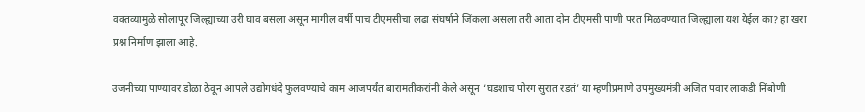वक्तव्यामुळे सोलापूर जिल्ह्याच्या उरी घाव बसला असून मागील वर्षी पाच टीएमसीचा लढा संघर्षाने जिंकला असला तरी आता दोन टीएमसी पाणी परत मिळवण्यात जिल्ह्याला यश येईल का? हा खरा प्रश्न निर्माण झाला आहे.

उजनीच्या पाण्यावर डोळा ठेवून आपले उद्योगधंदे फुलवण्याचे काम आजपर्यंत बारामतीकरांनी केले असून ‘घडशाच पोरग सुरात रडतं’ या म्हणीप्रमाणे उपमुख्यमंत्री अजित पवार लाकडी निंबोणी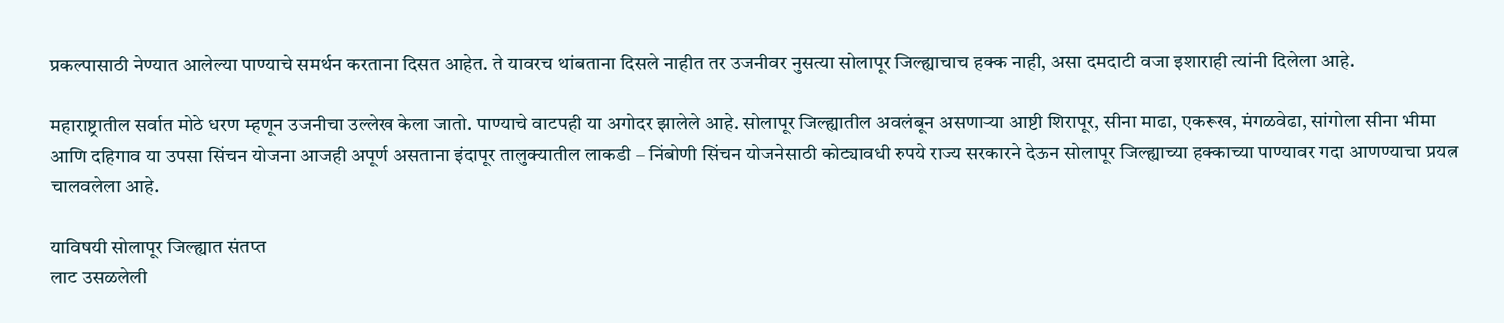प्रकल्पासाठी नेण्यात आलेल्या पाण्याचे समर्थन करताना दिसत आहेत. ते यावरच थांबताना दिसले नाहीत तर उजनीवर नुसत्या सोलापूर जिल्ह्याचाच हक्क नाही, असा दमदाटी वजा इशाराही त्यांनी दिलेला आहे.

महाराष्ट्रातील सर्वात मोठे धरण म्हणून उजनीचा उल्लेख केला जातो. पाण्याचे वाटपही या अगोदर झालेले आहे. सोलापूर जिल्ह्यातील अवलंबून असणाऱ्या आष्टी शिरापूर, सीना माढा, एकरूख, मंगळवेढा, सांगोला सीना भीमा आणि दहिगाव या उपसा सिंचन योजना आजही अपूर्ण असताना इंदापूर तालुक्यातील लाकडी – निंबोणी सिंचन योजनेसाठी कोट्यावधी रुपये राज्य सरकारने देऊन सोलापूर जिल्ह्याच्या हक्काच्या पाण्यावर गदा आणण्याचा प्रयत्न चालवलेला आहे.

याविषयी सोलापूर जिल्ह्यात संतप्त
लाट उसळलेली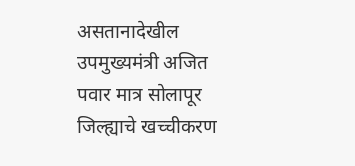असतानादेखील उपमुख्यमंत्री अजित पवार मात्र सोलापूर जिल्ह्याचे खच्चीकरण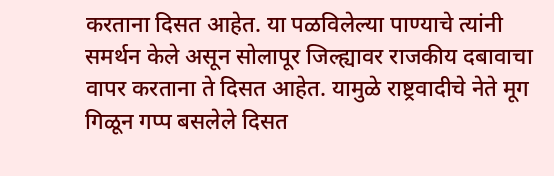करताना दिसत आहेत. या पळविलेल्या पाण्याचे त्यांनी समर्थन केले असून सोलापूर जिल्ह्यावर राजकीय दबावाचा वापर करताना ते दिसत आहेत. यामुळे राष्ट्रवादीचे नेते मूग गिळून गप्प बसलेले दिसत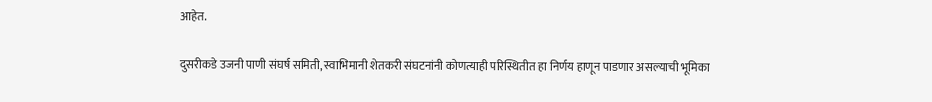आहेत.

दुसरीकडे उजनी पाणी संघर्ष समिती, स्वाभिमानी शेतकरी संघटनांनी कोणत्याही परिस्थितीत हा निर्णय हाणून पाडणार असल्याची भूमिका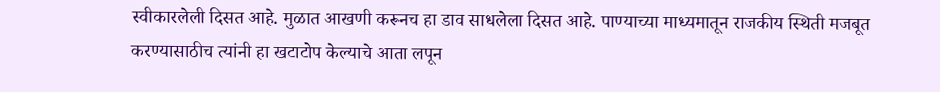स्वीकारलेली दिसत आहे. मुळात आखणी करूनच हा डाव साधलेला दिसत आहे. पाण्याच्या माध्यमातून राजकीय स्थिती मजबूत करण्यासाठीच त्यांनी हा खटाटोप केल्याचे आता लपून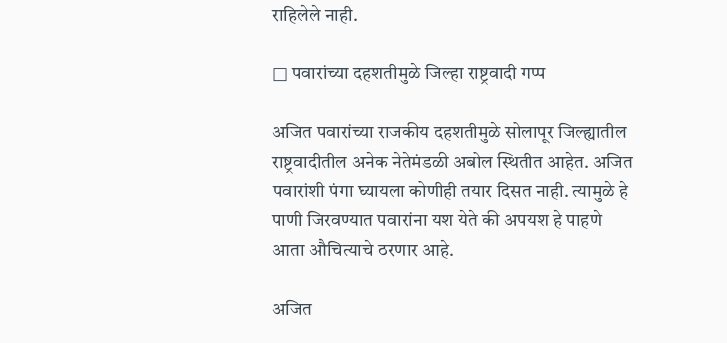राहिलेले नाही.

□ पवारांच्या दहशतीमुळे जिल्हा राष्ट्रवादी गप्प

अजित पवारांच्या राजकीय दहशतीमुळे सोलापूर जिल्ह्यातील राष्ट्रवादीतील अनेक नेतेमंडळी अबोल स्थितीत आहेत. अजित पवारांशी पंगा घ्यायला कोणीही तयार दिसत नाही. त्यामुळे हे पाणी जिरवण्यात पवारांना यश येते की अपयश हे पाहणे आता औचित्याचे ठरणार आहे.

अजित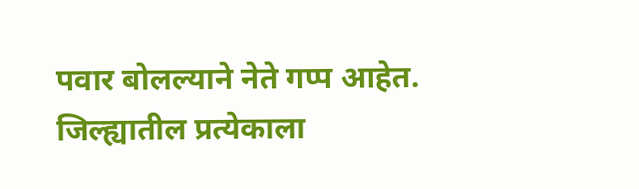पवार बोलल्याने नेते गप्प आहेत. जिल्ह्यातील प्रत्येकाला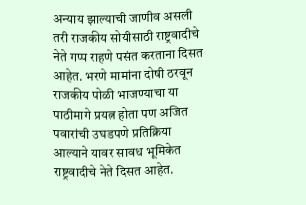अन्याय झाल्याची जाणीव असली तरी राजकीय सोयीसाठी राष्ट्रवादीचे नेते गप्प राहणे पसंत करताना दिसत आहेत. भरणे मामांना दोषी ठरवून राजकीय पोळी भाजण्याचा या पाठीमागे प्रयत्न होता पण अजित पवारांची उघडपणे प्रतिक्रिया आल्याने यावर सावध भूमिकेत राष्ट्रवादीचे नेते दिसत आहेत.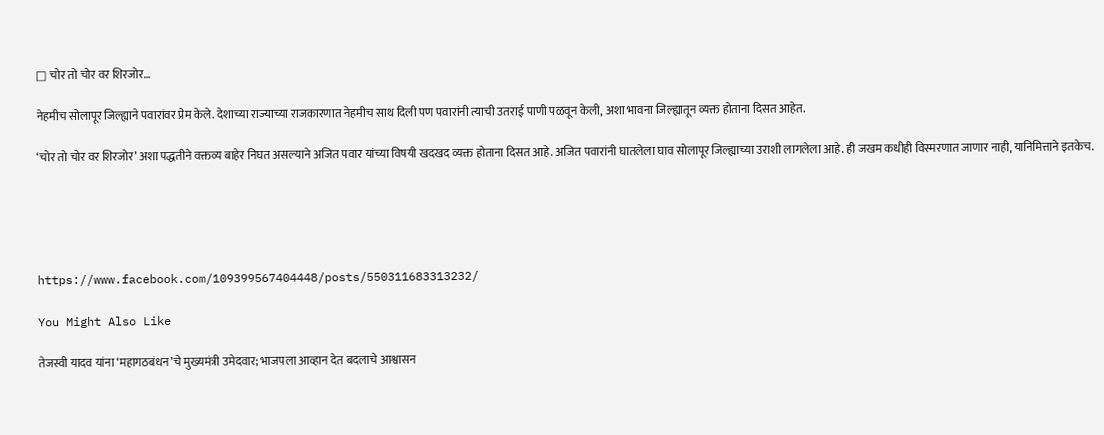□ चोर तो चोर वर शिरजोर…

नेहमीच सोलापूर जिल्ह्याने पवारांवर प्रेम केले. देशाच्या राज्याच्या राजकारणात नेहमीच साथ दिली पण पवारांनी त्याची उतराई पाणी पळवून केली, अशा भावना जिल्ह्यातून व्यक्त होताना दिसत आहेत.

‘चोर तो चोर वर शिरजोर’ अशा पद्धतीने वक्तव्य बाहेर निघत असल्याने अजित पवार यांच्या विषयी खदखद व्यक्त होताना दिसत आहे. अजित पवारांनी घातलेला घाव सोलापूर जिल्ह्याच्या उराशी लागलेला आहे. ही जखम कधीही विस्मरणात जाणार नाही, यानिमित्ताने इतकेच.





https://www.facebook.com/109399567404448/posts/550311683313232/

You Might Also Like

तेजस्वी यादव यांना ‘महागठबंधन’चे मुख्यमंत्री उमेदवार; भाजपला आव्हान देत बदलाचे आश्वासन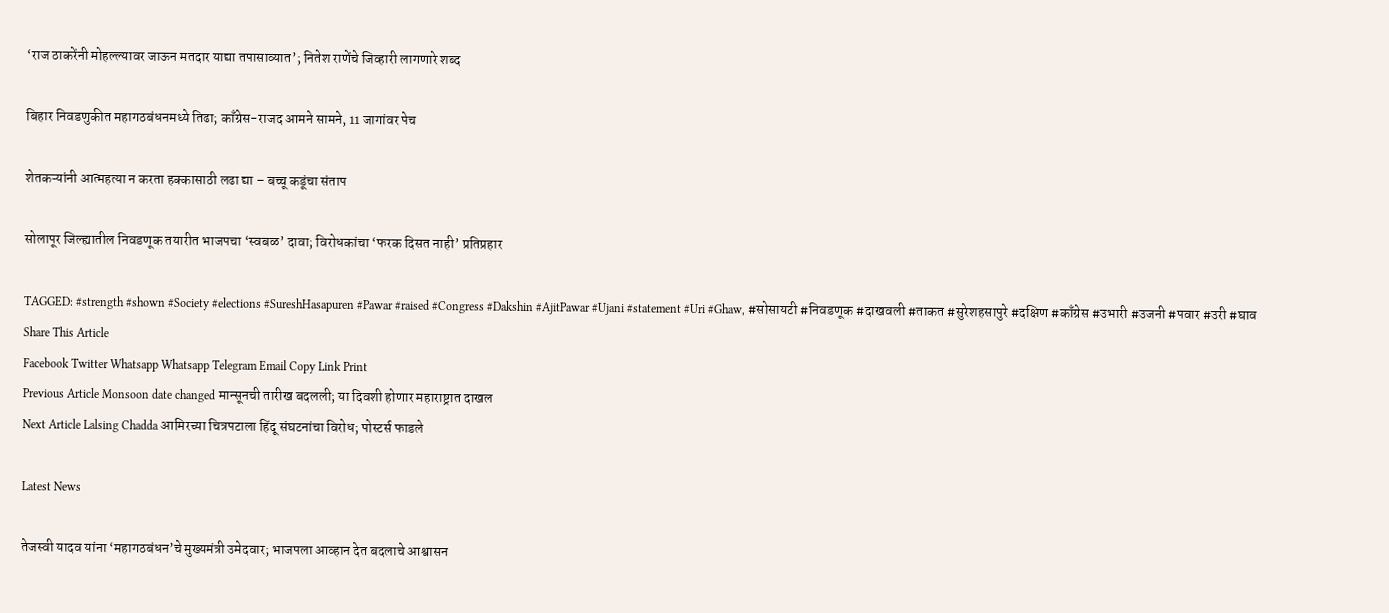‘राज ठाकरेंनी मोहल्ल्यावर जाऊन मतदार याद्या तपासाव्यात’; नितेश राणेंचे जिव्हारी लागणारे शब्द

बिहार निवडणुकीत महागठबंधनमध्ये तिढा; काँग्रेस-राजद आमने सामने, 11 जागांवर पेच

शेतकऱ्यांनी आत्महत्या न करता हक्कासाठी लढा द्या – बच्चू कडूंचा संताप

सोलापूर जिल्ह्यातील निवडणूक तयारीत भाजपचा ‘स्वबळ’ दावा; विरोधकांचा ‘फरक दिसत नाही’ प्रतिप्रहार

TAGGED: #strength #shown #Society #elections #SureshHasapuren #Pawar #raised #Congress #Dakshin #AjitPawar #Ujani #statement #Uri #Ghaw, #सोसायटी #निवडणूक #दाखवली #ताकत #सुरेशहसापुरे #दक्षिण #काँग्रेस #उभारी #उजनी #पवार #उरी #घाव
Share This Article
Facebook Twitter Whatsapp Whatsapp Telegram Email Copy Link Print
Previous Article Monsoon date changed मान्सूनची तारीख बदलली; या दिवशी होणार महाराष्ट्रात दाखल
Next Article Lalsing Chadda आमिरच्या चित्रपटाला हिंदू संघटनांचा विरोध; पोस्टर्स फाडले

Latest News

तेजस्वी यादव यांना ‘महागठबंधन’चे मुख्यमंत्री उमेदवार; भाजपला आव्हान देत बदलाचे आश्वासन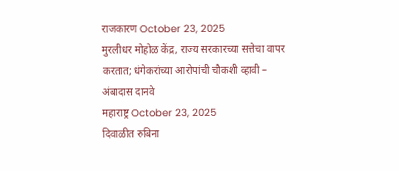राजकारण October 23, 2025
मुरलीधर मोहोळ केंद्र, राज्य सरकारच्या सत्तेचा वापर करतात; धंगेकरांच्या आरोपांची चौकशी व्हावी – अंबादास दानवे
महाराष्ट्र October 23, 2025
दिवाळीत रुबिना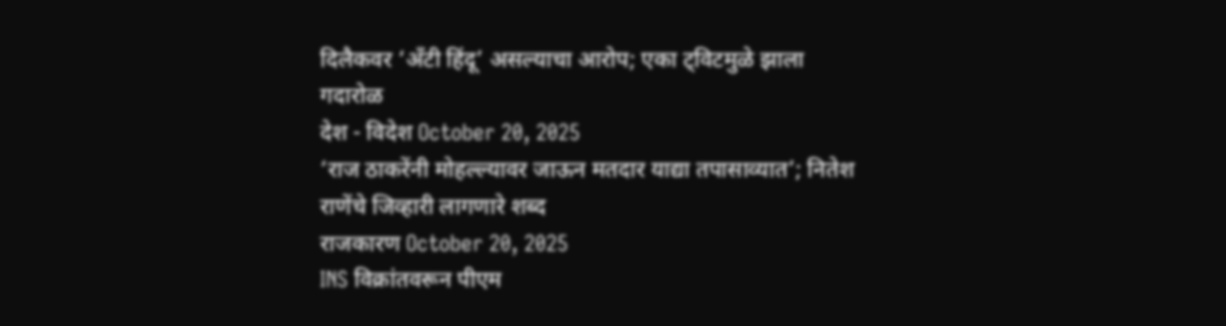दिलैकवर ‘अँटी हिंदू’ असल्याचा आरोप; एका ट्विटमुळे झाला गदारोळ
देश - विदेश October 20, 2025
‘राज ठाकरेंनी मोहल्ल्यावर जाऊन मतदार याद्या तपासाव्यात’; नितेश राणेंचे जिव्हारी लागणारे शब्द
राजकारण October 20, 2025
INS विक्रांतवरून पीएम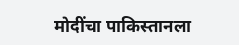मोदींचा पाकिस्तानला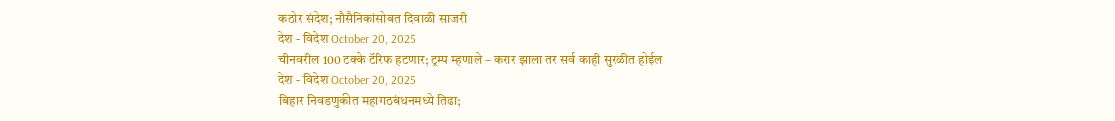कठोर संदेश; नौसैनिकांसोबत दिवाळी साजरी
देश - विदेश October 20, 2025
चीनवरील 100 टक्के टॅरिफ हटणार; ट्रम्प म्हणाले – करार झाला तर सर्व काही सुरळीत होईल
देश - विदेश October 20, 2025
बिहार निवडणुकीत महागठबंधनमध्ये तिढा;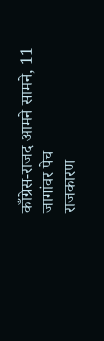काँग्रेस-राजद आमने सामने, 11 जागांवर पेच
राजकारण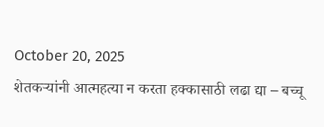October 20, 2025
शेतकऱ्यांनी आत्महत्या न करता हक्कासाठी लढा द्या – बच्चू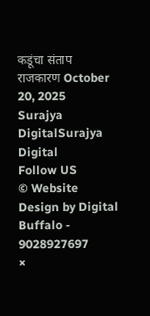कडूंचा संताप
राजकारण October 20, 2025
Surajya DigitalSurajya Digital
Follow US
© Website Design by Digital Buffalo - 9028927697
×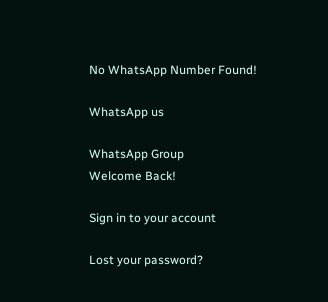No WhatsApp Number Found!

WhatsApp us

WhatsApp Group
Welcome Back!

Sign in to your account

Lost your password?